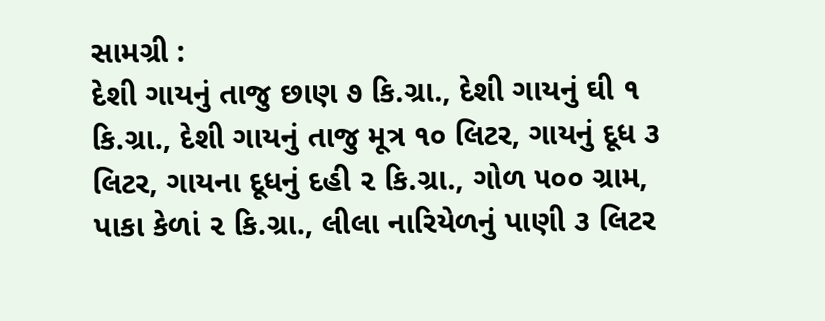સામગ્રી :
દેશી ગાયનું તાજુ છાણ ૭ કિ.ગ્રા., દેશી ગાયનું ઘી ૧ કિ.ગ્રા., દેશી ગાયનું તાજુ મૂત્ર ૧૦ લિટર, ગાયનું દૂધ ૩ લિટર, ગાયના દૂધનું દહી ૨ કિ.ગ્રા., ગોળ ૫૦૦ ગ્રામ, પાકા કેળાં ૨ કિ.ગ્રા., લીલા નારિયેળનું પાણી ૩ લિટર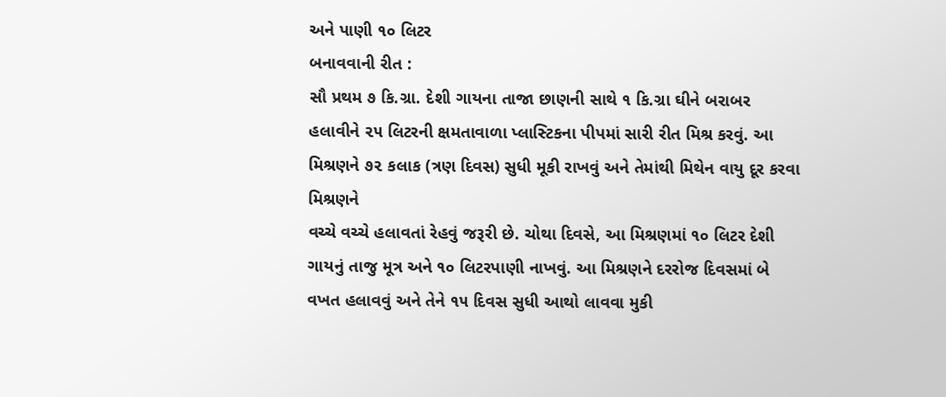અને પાણી ૧૦ લિટર
બનાવવાની રીત :
સૌ પ્રથમ ૭ કિ.ગ્રા. દેશી ગાયના તાજા છાણની સાથે ૧ કિ.ગ્રા ઘીને બરાબર હલાવીને ૨૫ લિટરની ક્ષમતાવાળા પ્લાસ્ટિકના પીપમાં સારી રીત મિશ્ર કરવું. આ મિશ્રણને ૭૨ કલાક (ત્રણ દિવસ) સુધી મૂકી રાખવું અને તેમાંથી મિથેન વાયુ દૂર કરવા મિશ્રણને
વચ્ચે વચ્ચે હલાવતાં રેહવું જરૂરી છે. ચોથા દિવસે, આ મિશ્રણમાં ૧૦ લિટર દેશી ગાયનું તાજુ મૂત્ર અને ૧૦ લિટરપાણી નાખવું. આ મિશ્રણને દરરોજ દિવસમાં બે વખત હલાવવું અને તેને ૧૫ દિવસ સુધી આથો લાવવા મુકી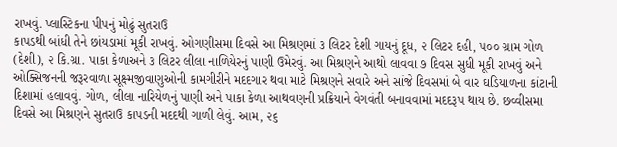રાખવું. પ્લાસ્ટિકના પીપનું મોઢું સુતરાઉ
કાપડથી બાંધી તેને છાંયડામાં મૂકી રાખવું. ઓગણીસમા દિવસે આ મિશ્રણમાં ૩ લિટર દેશી ગાયનું દૂધ, ૨ લિટર દહી, ૫૦૦ ગ્રામ ગોળ (દેશી), ૨ કિ.ગ્રા. પાકા કેળાઅને ૩ લિટર લીલા નાળિયેરનું પાણી ઉમેરવું. આ મિશ્રણને આથો લાવવા ૭ દિવસ સુધી મૂકી રાખવું અને ઓક્સિજનની જરૂરવાળા સૂક્ષ્મજીવાણુઓની કામગીરીને મદદગાર થવા માટે મિશ્રણને સવારે અને સાંજે દિવસમાં બે વાર ઘડિયાળના કાંટાની દિશામાં હલાવવું. ગોળ, લીલા નારિયેળનું પાણી અને પાકા કેળા આથવણની પ્રક્રિયાને વેગવંતી બનાવવામાં મદદરૂપ થાય છે. છવ્વીસમા દિવસે આ મિશ્રણને સુતરાઉ કાપડની મદદથી ગાળી લેવું. આમ, ૨૬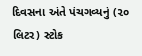દિવસના અંતે પંચગવ્યનું (૨૦ લિટર) સ્ટોક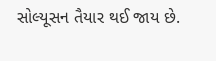સોલ્યૂસન તૈયાર થઈ જાય છે.